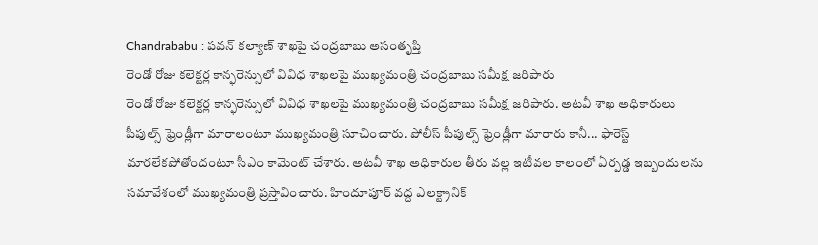Chandrababu : పవన్ కల్యాణ్ శాఖపై చంద్రబాబు అసంతృప్తి
రెండో రోజు కలెక్టర్ల కాన్ఫరెన్సులో వివిధ శాఖలపై ముఖ్యమంత్రి చంద్రబాబు సమీక్ష జరిపారు
రెండో రోజు కలెక్టర్ల కాన్ఫరెన్సులో వివిధ శాఖలపై ముఖ్యమంత్రి చంద్రబాబు సమీక్ష జరిపారు. అటవీ శాఖ అధికారులు పీపుల్స్ ఫ్రెండ్లీగా మారాలంటూ ముఖ్యమంత్రి సూచించారు. పోలీస్ పీపుల్స్ ఫ్రెండ్లీగా మారారు కానీ... ఫారెస్ట్ మారలేకపోతోందంటూ సీఎం కామెంట్ చేశారు. అటవీ శాఖ అధికారుల తీరు వల్ల ఇటీవల కాలంలో ఏర్పడ్డ ఇబ్బందులను సమావేశంలో ముఖ్యమంత్రి ప్రస్తావించారు. హిందూపూర్ వద్ద ఎలక్ట్రానిక్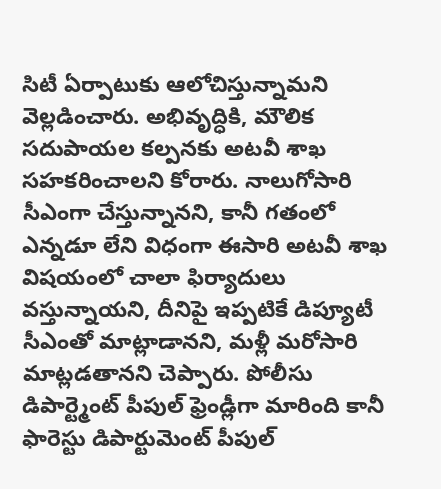సిటీ ఏర్పాటుకు ఆలోచిస్తున్నామని వెల్లడించారు. అభివృద్ధికి, మౌలిక సదుపాయల కల్పనకు అటవీ శాఖ సహకరించాలని కోరారు. నాలుగోసారి సీఎంగా చేస్తున్నానని, కానీ గతంలో ఎన్నడూ లేని విధంగా ఈసారి అటవీ శాఖ విషయంలో చాలా ఫిర్యాదులు వస్తున్నాయని, దీనిపై ఇప్పటికే డిప్యూటీ సీఎంతో మాట్లాడానని, మళ్లీ మరోసారి మాట్లడతానని చెప్పారు. పోలీసు డిపార్ట్మెంట్ పీపుల్ ఫ్రెండ్లీగా మారింది కానీ ఫారెస్టు డిపార్టుమెంట్ పీపుల్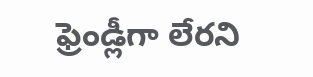ఫ్రెండ్లీగా లేరని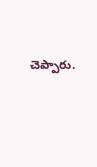చెప్పారు.